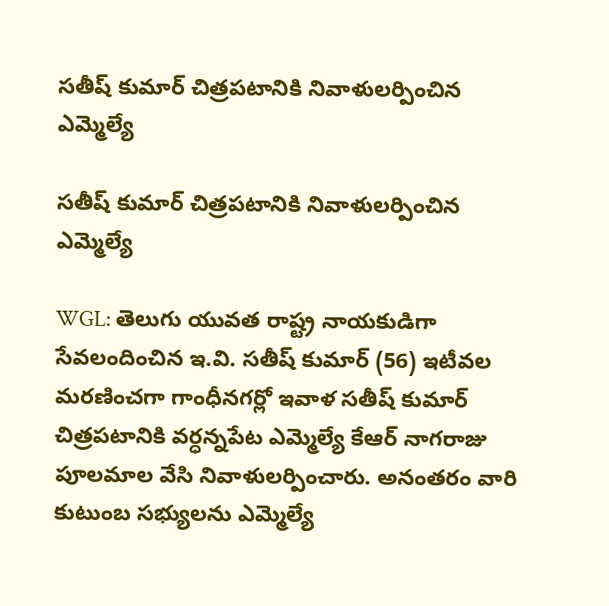సతీష్ కుమార్ చిత్రపటానికి నివాళులర్పించిన ఎమ్మెల్యే

సతీష్ కుమార్ చిత్రపటానికి నివాళులర్పించిన ఎమ్మెల్యే

WGL: తెలుగు యువత రాష్ట్ర నాయకుడిగా సేవలందించిన ఇ.వి. సతీష్ కుమార్ (56) ఇటీవల మరణించగా గాంధీనగర్లో ఇవాళ సతీష్ కుమార్ చిత్రపటానికి వర్ధన్నపేట ఎమ్మెల్యే కేఆర్ నాగరాజు పూలమాల వేసి నివాళులర్పించారు. అనంతరం వారి కుటుంబ సభ్యులను ఎమ్మెల్యే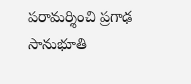పరామర్శించి ప్రగాఢ సానుభూతి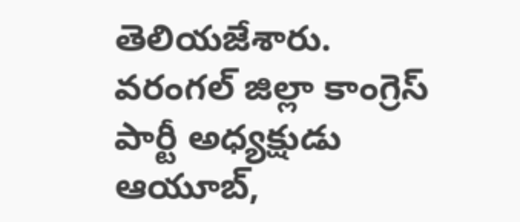తెలియజేశారు. వరంగల్ జిల్లా కాంగ్రెస్ పార్టీ అధ్యక్షుడు ఆయూబ్,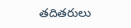తదితరులు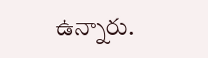ఉన్నారు.